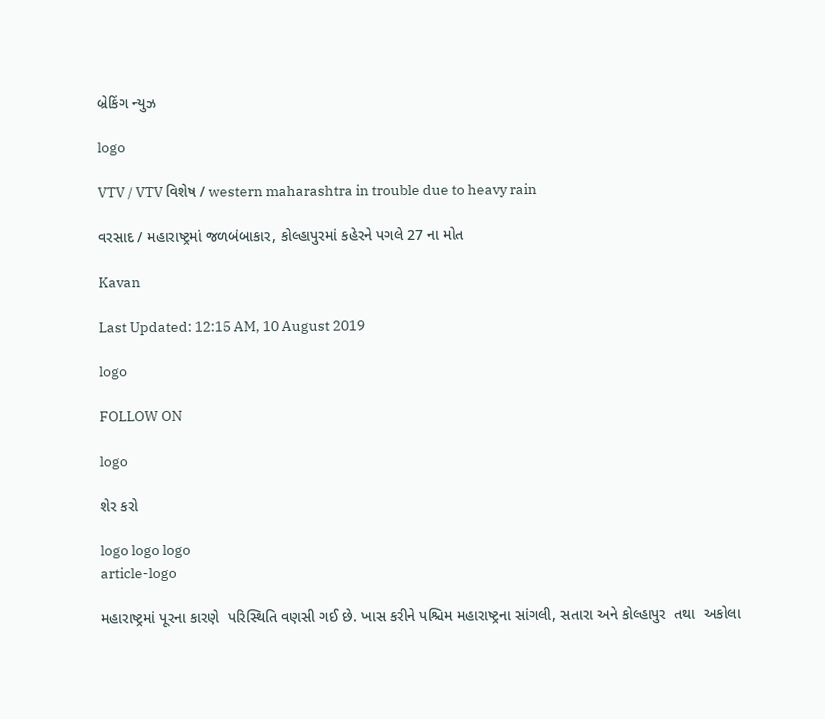બ્રેકિંગ ન્યુઝ

logo

VTV / VTV વિશેષ / western maharashtra in trouble due to heavy rain

વરસાદ / મહારાષ્ટ્રમાં જળબંબાકાર, કોલ્હાપુરમાં કહેરને પગલે 27 ના મોત

Kavan

Last Updated: 12:15 AM, 10 August 2019

logo

FOLLOW ON

logo

શેર કરો

logo logo logo
article-logo

મહારાષ્ટ્રમાં પૂરના કારણે  પરિસ્થિતિ વણસી ગઈ છે. ખાસ કરીને પશ્ચિમ મહારાષ્ટ્રના સાંગલી, સતારા અને કોલ્હાપુર  તથા  અકોલા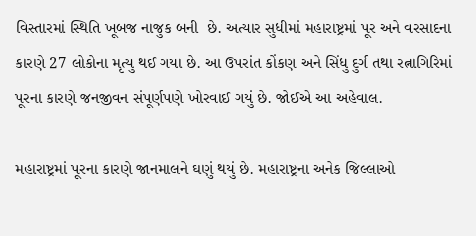વિસ્તારમાં સ્થિતિ ખૂબજ નાજુક બની  છે. અત્યાર સુધીમાં મહારાષ્ટ્રમાં પૂર અને વરસાદના કારણે 27 લોકોના મૃત્યુ થઈ ગયા છે. આ ઉપરાંત કોંકણ અને સિંધુ દુર્ગ તથા રત્નાગિરિમાં પૂરના કારણે જનજીવન સંપૂર્ણપણે ખોરવાઈ ગયું છે. જોઈએ આ અહેવાલ.

મહારાષ્ટ્રમાં પૂરના કારણે જાનમાલને ઘણું થયું છે. મહારાષ્ટ્રના અનેક જિલ્લાઓ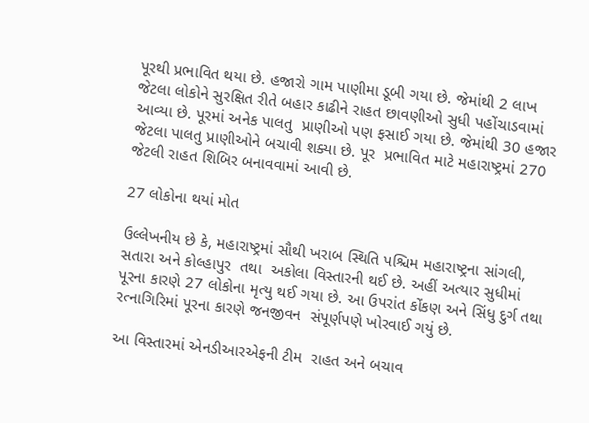પૂરથી પ્રભાવિત થયા છે. હજારો ગામ પાણીમા ડૂબી ગયા છે. જેમાંથી 2 લાખ જેટલા લોકોને સુરક્ષિત રીતે બહાર કાઢીને રાહત છાવણીઓ સુધી પહોંચાડવામાં આવ્યા છે. પૂરમાં અનેક પાલતુ  પ્રાણીઓ પણ ફસાઈ ગયા છે. જેમાંથી 30 હજાર જેટલા પાલતુ પ્રાણીઓને બચાવી શક્યા છે. પૂર  પ્રભાવિત માટે મહારાષ્ટ્રમાં 270 જેટલી રાહત શિબિર બનાવવામાં આવી છે.

27 લોકોના થયાં મોત

ઉલ્લેખનીય છે કે, મહારાષ્ટ્રમાં સૌથી ખરાબ સ્થિતિ પશ્ચિમ મહારાષ્ટ્રના સાંગલી, સતારા અને કોલ્હાપુર  તથા  અકોલા વિસ્તારની થઈ છે. અહીં અત્યાર સુધીમાં પૂરના કારણે 27 લોકોના મૃત્યુ થઈ ગયા છે. આ ઉપરાંત કોંકણ અને સિંધુ દુર્ગ તથા રત્નાગિરિમાં પૂરના કારણે જનજીવન  સંપૂર્ણપણે ખોરવાઈ ગયું છે.

આ વિસ્તારમાં એનડીઆરએફની ટીમ  રાહત અને બચાવ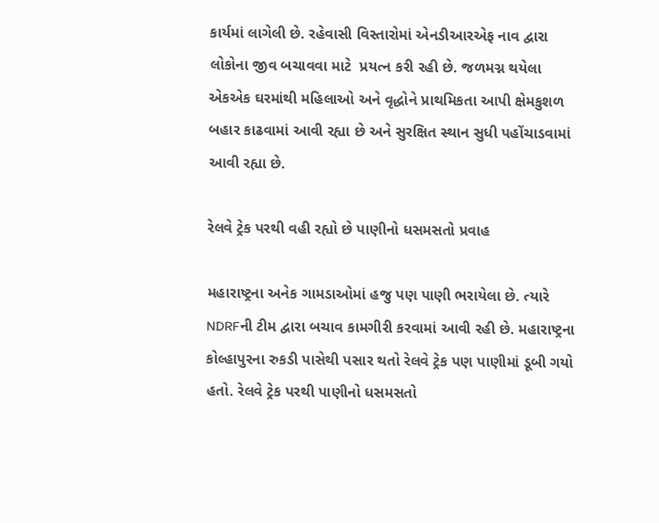કાર્યમાં લાગેલી છે. રહેવાસી વિસ્તારોમાં એનડીઆરએફ નાવ દ્વારા લોકોના જીવ બચાવવા માટે  પ્રયત્ન કરી રહી છે. જળમગ્ન થયેલા એકએક ઘરમાંથી મહિલાઓ અને વૃદ્ધોને પ્રાથમિકતા આપી ક્ષેમકુશળ બહાર કાઢવામાં આવી રહ્યા છે અને સુરક્ષિત સ્થાન સુધી પહોંચાડવામાં આવી રહ્યા છે.

રેલવે ટ્રેક પરથી વહી રહ્યો છે પાણીનો ધસમસતો પ્રવાહ

મહારાષ્ટ્રના અનેક ગામડાઓમાં હજુ પણ પાણી ભરાયેલા છે. ત્યારે NDRFની ટીમ દ્વારા બચાવ કામગીરી કરવામાં આવી રહી છે. મહારાષ્ટ્રના કોલ્હાપુરના રુકડી પાસેથી પસાર થતો રેલવે ટ્રેક પણ પાણીમાં ડૂબી ગયો હતો. રેલવે ટ્રેક પરથી પાણીનો ધસમસતો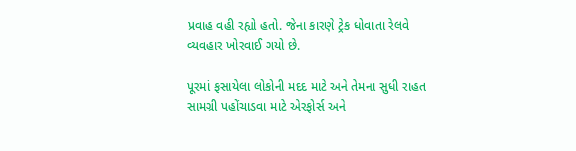પ્રવાહ વહી રહ્યો હતો. જેના કારણે ટ્રેક ધોવાતા રેલવે વ્યવહાર ખોરવાઈ ગયો છે.

પૂરમાં ફસાયેલા લોકોની મદદ માટે અને તેમના સુધી રાહત સામગ્રી પહોંચાડવા માટે એરફોર્સ અને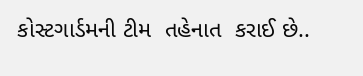કોસ્ટગાર્ડમની ટીમ  તહેનાત  કરાઈ છે..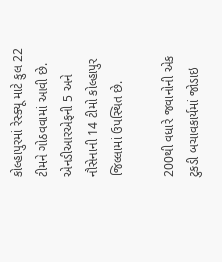કોલ્હાપુરમાં રેસ્ક્યૂ માટે કુલ 22 ટીમને ગોઠવવામાં આવી છે. એનડીઆરએફની 5 અને નૌસેનાની 14 ટીમો કોલ્હાપુર જિલ્લામાં ઉપસ્થિત છે.

200થી વધારે જવાનોની એક ટુકડી બચાવકાર્યમાં જોડાઇ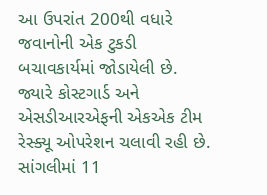આ ઉપરાંત 200થી વધારે જવાનોની એક ટુકડી બચાવકાર્યમાં જોડાયેલી છે. જ્યારે કોસ્ટગાર્ડ અને એસડીઆરએફની એકએક ટીમ રેસ્ક્યૂ ઓપરેશન ચલાવી રહી છે. સાંગલીમાં 11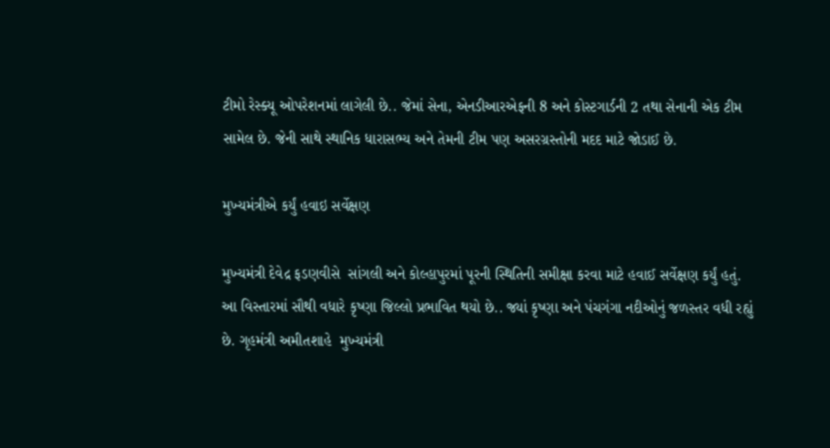ટીમો રેસ્ક્યૂ ઓપરેશનમાં લાગેલી છે.. જેમાં સેના, એનડીઆરએફની 8 અને કોસ્ટગાર્ડની 2 તથા સેનાની એક ટીમ  સામેલ છે. જેની સાથે સ્થાનિક ધારાસભ્ય અને તેમની ટીમ પણ અસરગ્રસ્તોની મદદ માટે જોડાઈ છે.

મુખ્યમંત્રીએ કર્યું હવાઇ સર્વેક્ષણ

મુખ્યમંત્રી દેવેદ્ર ફડણવીસે  સાંગલી અને કોલ્હાપુરમાં પૂરની સ્થિતિની સમીક્ષા કરવા માટે હવાઈ સર્વેક્ષણ કર્યું હતું. આ વિસ્તારમાં સૌથી વધારે કૃષ્ણા જિલ્લો પ્રભાવિત થયો છે.. જ્યાં કૃષ્ણા અને પંચગંગા નદીઓનું જળસ્તર વધી રહ્યું છે. ગૃહમંત્રી અમીતશાહે  મુખ્યમંત્રી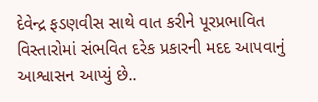દેવેન્દ્ર ફડણવીસ સાથે વાત કરીને પૂરપ્રભાવિત વિસ્તારોમાં સંભવિત દરેક પ્રકારની મદદ આપવાનું આશ્વાસન આપ્યું છે..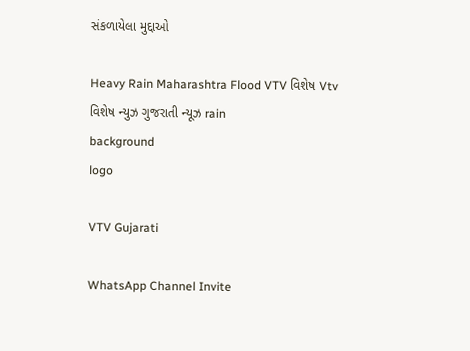સંકળાયેલા મુદ્દાઓ

Heavy Rain Maharashtra Flood VTV વિશેષ Vtv વિશેષ ન્યુઝ ગુજરાતી ન્યૂઝ rain
background
logo

VTV Gujarati

WhatsApp Channel Invite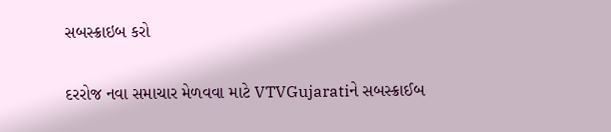સબસ્ક્રાઇબ કરો

દરરોજ નવા સમાચાર મેળવવા માટે VTVGujaratiને સબસ્ક્રાઈબ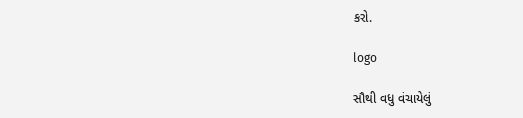કરો.

logo

સૌથી વધુ વંચાયેલું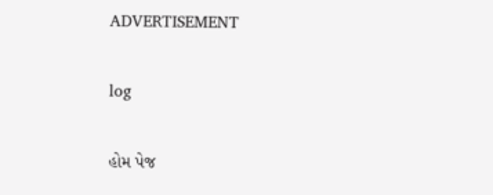ADVERTISEMENT

log

હોમ પેજ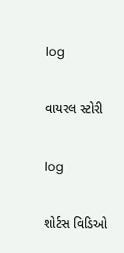log

વાયરલ સ્ટોરી

log

શોર્ટસ વિડિઓ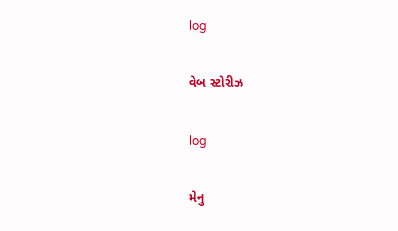log

વેબ સ્ટોરીઝ

log

મેનુ